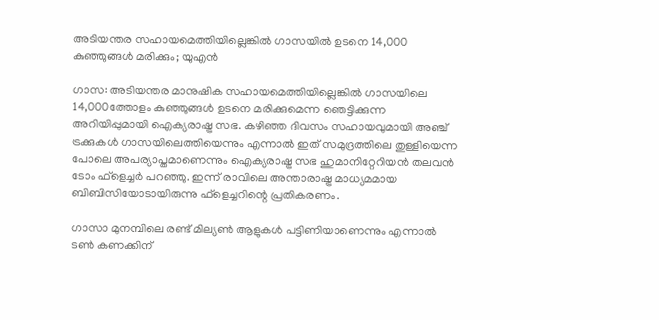അടിയന്തര സഹായമെത്തിയില്ലെങ്കിൽ ഗാസയിൽ ഉടനെ 14,000 കുഞ്ഞുങ്ങൾ മരിക്കും; യുഎൻ

ഗാസ: അടിയന്തര മാനുഷിക സഹായമെത്തിയില്ലെങ്കില്‍ ഗാസയിലെ 14,000ത്തോളം കുഞ്ഞുങ്ങള്‍ ഉടനെ മരിക്കുമെന്ന ഞെട്ടിക്കുന്ന അറിയിപ്പുമായി ഐക്യരാഷ്ട്ര സഭ. കഴിഞ്ഞ ദിവസം സഹായവുമായി അഞ്ച് ട്രക്കുകള്‍ ഗാസയിലെത്തിയെന്നും എന്നാല്‍ ഇത് സമുദ്രത്തിലെ തുള്ളിയെന്ന പോലെ അപര്യാപ്തമാണെന്നും ഐക്യരാഷ്ട്ര സഭ ഹുമാനിറ്റേറിയന്‍ തലവന്‍ ടോം ഫ്‌ളെച്ചര്‍ പറഞ്ഞു. ഇന്ന് രാവിലെ അന്താരാഷ്ട്ര മാധ്യമമായ ബിബിസിയോടായിരുന്നു ഫ്‌ളെച്ചറിന്റെ പ്രതികരണം.

ഗാസാ മുനമ്പിലെ രണ്ട് മില്യണ്‍ ആളുകള്‍ പട്ടിണിയാണെന്നും എന്നാല്‍ ടണ്‍ കണക്കിന്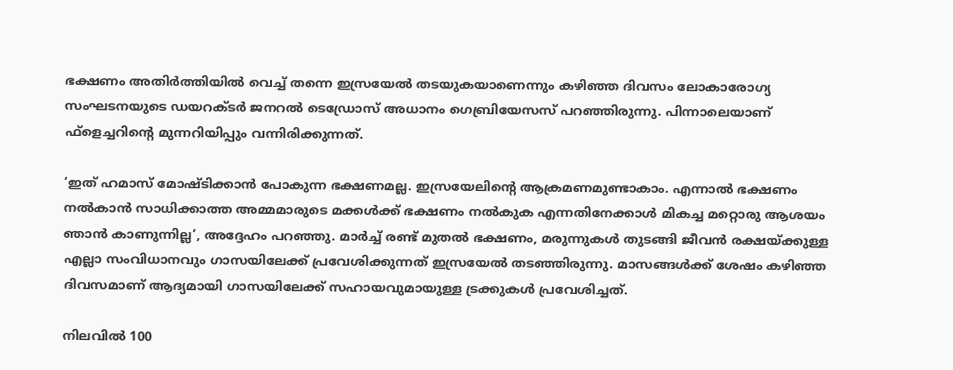ഭക്ഷണം അതിര്‍ത്തിയില്‍ വെച്ച് തന്നെ ഇസ്രയേല്‍ തടയുകയാണെന്നും കഴിഞ്ഞ ദിവസം ലോകാരോഗ്യ സംഘടനയുടെ ഡയറക്ടര്‍ ജനറല്‍ ടെഡ്രോസ് അധാനം ഗെബ്രിയേസസ് പറഞ്ഞിരുന്നു. പിന്നാലെയാണ് ഫ്‌ളെച്ചറിന്റെ മുന്നറിയിപ്പും വന്നിരിക്കുന്നത്.

‘ഇത് ഹമാസ് മോഷ്ടിക്കാന്‍ പോകുന്ന ഭക്ഷണമല്ല. ഇസ്രയേലിന്റെ ആക്രമണമുണ്ടാകാം. എന്നാല്‍ ഭക്ഷണം നല്‍കാന്‍ സാധിക്കാത്ത അമ്മമാരുടെ മക്കള്‍ക്ക് ഭക്ഷണം നല്‍കുക എന്നതിനേക്കാള്‍ മികച്ച മറ്റൊരു ആശയം ഞാന്‍ കാണുന്നില്ല’, അദ്ദേഹം പറഞ്ഞു. മാര്‍ച്ച് രണ്ട് മുതല്‍ ഭക്ഷണം, മരുന്നുകള്‍ തുടങ്ങി ജീവന്‍ രക്ഷയ്ക്കുള്ള എല്ലാ സംവിധാനവും ഗാസയിലേക്ക് പ്രവേശിക്കുന്നത് ഇസ്രയേല്‍ തടഞ്ഞിരുന്നു. മാസങ്ങള്‍ക്ക് ശേഷം കഴിഞ്ഞ ദിവസമാണ് ആദ്യമായി ഗാസയിലേക്ക് സഹായവുമായുള്ള ട്രക്കുകള്‍ പ്രവേശിച്ചത്.

നിലവില്‍ 100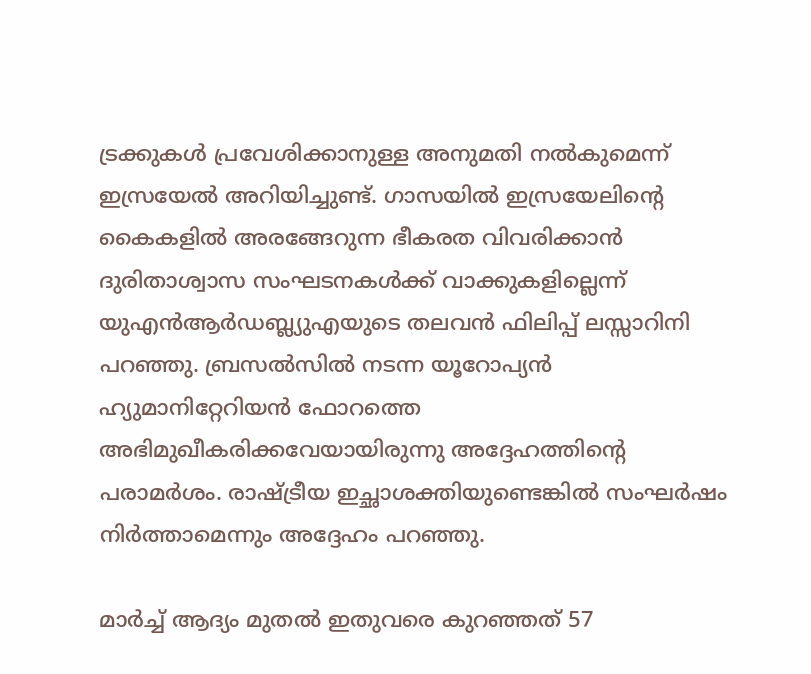ട്രക്കുകള്‍ പ്രവേശിക്കാനുള്ള അനുമതി നല്‍കുമെന്ന് ഇസ്രയേല്‍ അറിയിച്ചുണ്ട്. ഗാസയില്‍ ഇസ്രയേലിന്റെ
കൈകളില്‍ അരങ്ങേറുന്ന ഭീകരത വിവരിക്കാന്‍ ദുരിതാശ്വാസ സംഘടനകള്‍ക്ക് വാക്കുകളില്ലെന്ന് യുഎന്‍ആര്‍ഡബ്ല്യുഎയുടെ തലവന്‍ ഫിലിപ്പ് ലസ്സാറിനി പറഞ്ഞു. ബ്രസല്‍സില്‍ നടന്ന യൂറോപ്യന്‍ ഹ്യുമാനിറ്റേറിയന്‍ ഫോറത്തെ അഭിമുഖീകരിക്കവേയായിരുന്നു അദ്ദേഹത്തിന്റെ പരാമര്‍ശം. രാഷ്ട്രീയ ഇച്ഛാശക്തിയുണ്ടെങ്കില്‍ സംഘര്‍ഷം നിര്‍ത്താമെന്നും അദ്ദേഹം പറഞ്ഞു.

മാര്‍ച്ച് ആദ്യം മുതല്‍ ഇതുവരെ കുറഞ്ഞത് 57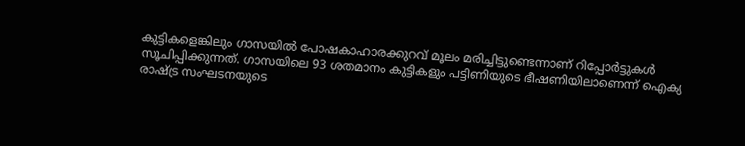കുട്ടികളെങ്കിലും ഗാസയില്‍ പോഷകാഹാരക്കുറവ് മൂലം മരിച്ചിട്ടുണ്ടെന്നാണ് റിപ്പോര്‍ട്ടുകള്‍ സൂചിപ്പിക്കുന്നത്. ഗാസയിലെ 93 ശതമാനം കുട്ടികളും പട്ടിണിയുടെ ഭീഷണിയിലാണെന്ന് ഐക്യ രാഷ്ട്ര സംഘടനയുടെ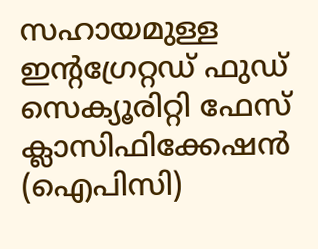സഹായമുള്ള ഇന്റഗ്രേറ്റഡ് ഫുഡ് സെക്യൂരിറ്റി ഫേസ് ക്ലാസിഫിക്കേഷന്‍ (ഐപിസി)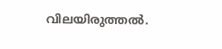വിലയിരുത്തല്‍.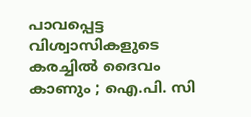പാവപ്പെട്ട വിശ്വാസികളുടെ കരച്ചിൽ ദൈവം കാണും ; ഐ.പി. സി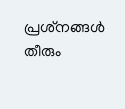പ്രശ്‌നങ്ങൾ തീരും